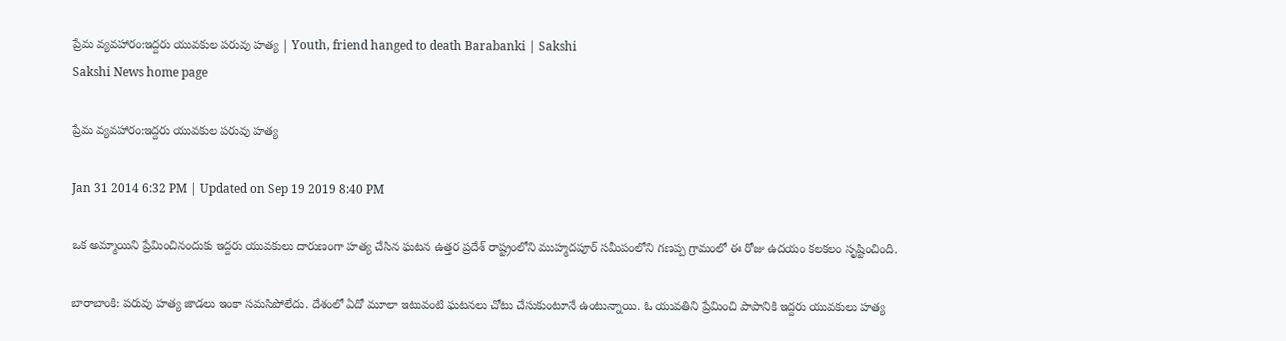ప్రేమ వ్యవహారం:ఇద్దరు యువకుల పరువు హత్య | Youth, friend hanged to death Barabanki | Sakshi
Sakshi News home page

ప్రేమ వ్యవహారం:ఇద్దరు యువకుల పరువు హత్య

Jan 31 2014 6:32 PM | Updated on Sep 19 2019 8:40 PM

ఒక అమ్మాయిని ప్రేమించినందుకు ఇద్దరు యువకులు దారుణంగా హత్య చేసిన ఘటన ఉత్తర ప్రదేశ్ రాష్ట్రంలోని ముహ్మదపూర్ సమీపంలోని గణప్ప గ్రామంలో ఈ రోజు ఉదయం కలకలం సృష్టించింది.

బారాబాంకి: పరువు హత్య జాడలు ఇంకా సమసిపోలేదు. దేశంలో ఏదో మూలా ఇటువంటి ఘటనలు చోటు చేసుకుంటూనే ఉంటున్నాయి. ఓ యువతిని ప్రేమించి పాపానికి ఇద్దరు యువకులు హత్య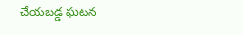చేయబడ్డ ఘటన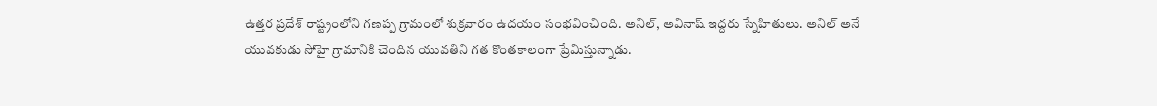ఉత్తర ప్రదేశ్ రాష్ట్రంలోని గణప్ప గ్రామంలో శుక్రవారం ఉదయం సంభవించింది. అనిల్, అవినాష్ ఇద్దరు స్నేహితులు. అనిల్ అనే యువకుడు సోహై గ్రామానికి చెందిన యువతిని గత కొంతకాలంగా ప్రేమిస్తున్నాడు.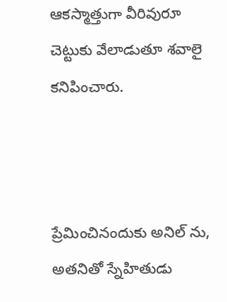ఆకస్మాత్తుగా వీరివురూ చెట్టుకు వేలాడుతూ శవాలై కనిపించారు.



ప్రేమించినందుకు అనిల్ ను, అతనితో స్నేహితుడు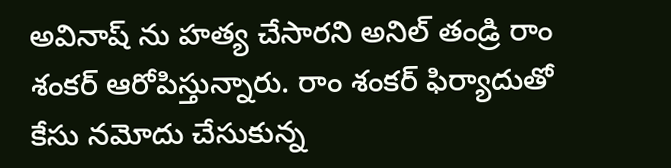అవినాష్ ను హత్య చేసారని అనిల్ తండ్రి రాం శంకర్ ఆరోపిస్తున్నారు. రాం శంకర్ ఫిర్యాదుతో కేసు నమోదు చేసుకున్న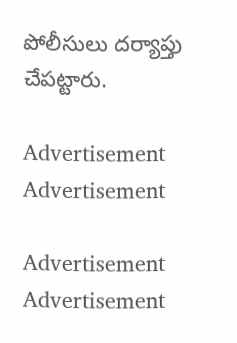పోలీసులు దర్యాప్తు చేపట్టారు.

Advertisement
Advertisement

Advertisement
Advertisement